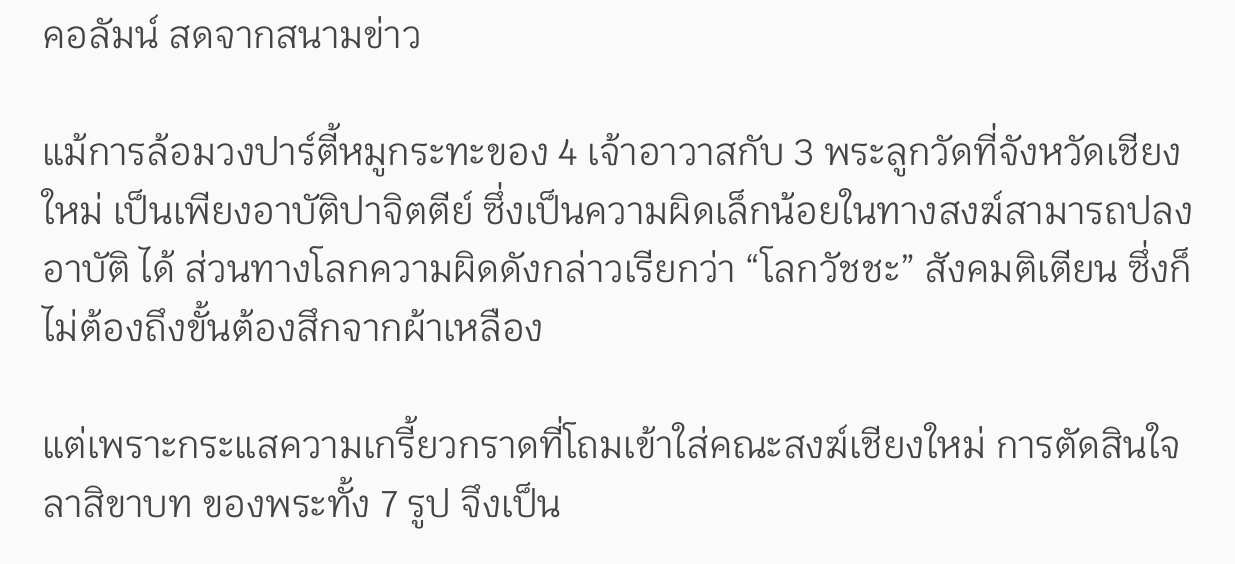คอลัมน์ สดจากสนามข่าว

แม้การล้อมวงปาร์ตี้หมูกระทะของ 4 เจ้าอาวาสกับ 3 พระลูกวัดที่จังหวัดเชียงใหม่ เป็นเพียงอาบัติปาจิตตีย์ ซึ่งเป็นความผิดเล็กน้อยในทางสงฆ์สามารถปลงอาบัติ ได้ ส่วนทางโลกความผิดดังกล่าวเรียกว่า “โลกวัชชะ” สังคมติเตียน ซึ่งก็ไม่ต้องถึงขั้นต้องสึกจากผ้าเหลือง

แต่เพราะกระแสความเกรี้ยวกราดที่โถมเข้าใส่คณะสงฆ์เชียงใหม่ การตัดสินใจลาสิขาบท ของพระทั้ง 7 รูป จึงเป็น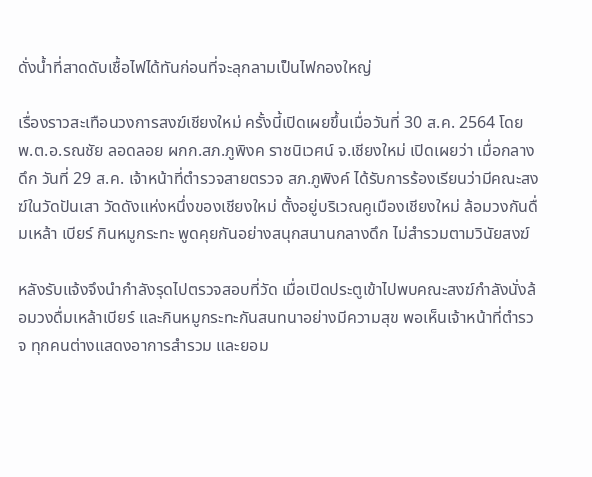ดั่งน้ำที่สาดดับเชื้อไฟได้ทันก่อนที่จะลุกลามเป็นไฟกองใหญ่

เรื่องราวสะเทือนวงการสงฆ์เชียงใหม่ ครั้งนี้เปิดเผยขึ้นเมื่อวันที่ 30 ส.ค. 2564 โดย พ.ต.อ.รณชัย ลอดลอย ผกก.สภ.ภูพิงค ราชนิเวศน์ จ.เชียงใหม่ เปิดเผยว่า เมื่อกลางดึก วันที่ 29 ส.ค. เจ้าหน้าที่ตำรวจสายตรวจ สภ.ภูพิงค์ ได้รับการร้องเรียนว่ามีคณะสงฆ์ในวัดปันเสา วัดดังแห่งหนึ่งของเชียงใหม่ ตั้งอยู่บริเวณคูเมืองเชียงใหม่ ล้อมวงกันดื่มเหล้า เบียร์ กินหมูกระทะ พูดคุยกันอย่างสนุกสนานกลางดึก ไม่สำรวมตามวินัยสงฆ์

หลังรับแจ้งจึงนำกำลังรุดไปตรวจสอบที่วัด เมื่อเปิดประตูเข้าไปพบคณะสงฆ์กำลังนั่งล้อมวงดื่มเหล้าเบียร์ และกินหมูกระทะกันสนทนาอย่างมีความสุข พอเห็นเจ้าหน้าที่ตำรวจ ทุกคนต่างแสดงอาการสำรวม และยอม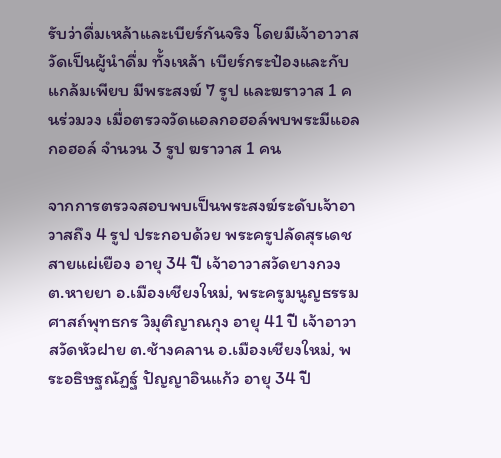รับว่าดื่มเหล้าและเบียร์กันจริง โดยมีเจ้าอาวาสวัดเป็นผู้นำดื่ม ทั้งเหล้า เบียร์กระป๋องและกับแกล้มเพียบ มีพระสงฆ์ 7 รูป และฆราวาส 1 คนร่วมวง เมื่อตรวจวัดแอลกอฮอล์พบพระมีแอลกอฮอล์ จำนวน 3 รูป ฆราวาส 1 คน

จากการตรวจสอบพบเป็นพระสงฆ์ระดับเจ้าอาวาสถึง 4 รูป ประกอบด้วย พระครูปลัดสุรเดช สายแผ่เยือง อายุ 34 ปี เจ้าอาวาสวัดยางกวง ต.หายยา อ.เมืองเชียงใหม่, พระครูมนูญธรรมศาสถ์พุทธกร วิมุติญาณกุง อายุ 41 ปี เจ้าอาวาสวัดหัวฝาย ต.ช้างคลาน อ.เมืองเชียงใหม่, พระอธิษฐณัฏฐ์ ปัญญาอินแก้ว อายุ 34 ปี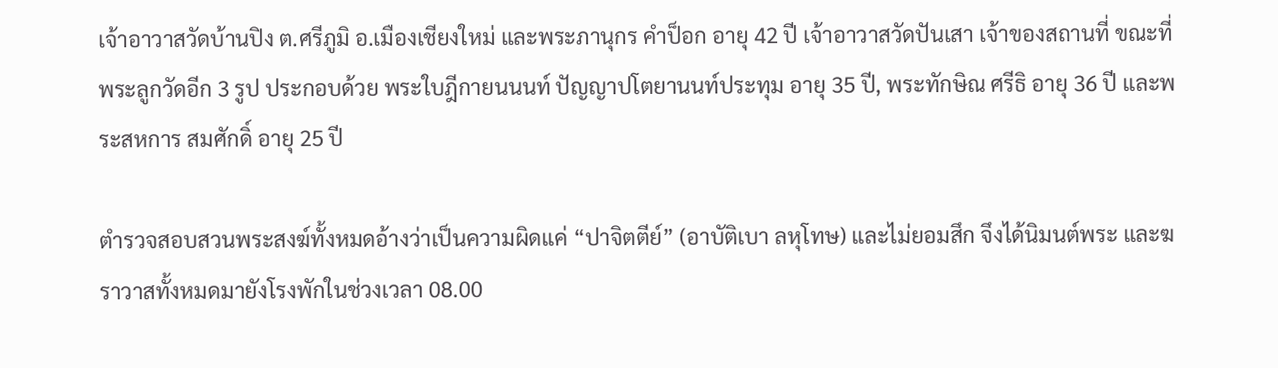เจ้าอาวาสวัดบ้านปิง ต.ศรีภูมิ อ.เมืองเชียงใหม่ และพระภานุกร คำป็อก อายุ 42 ปี เจ้าอาวาสวัดปันเสา เจ้าของสถานที่ ขณะที่พระลูกวัดอีก 3 รูป ประกอบด้วย พระใบฎีกายนนนท์ ปัญญาปโตยานนท์ประทุม อายุ 35 ปี, พระทักษิณ ศรีธิ อายุ 36 ปี และพระสหการ สมศักดิ์ อายุ 25 ปี

ตํารวจสอบสวนพระสงฆ์ทั้งหมดอ้างว่าเป็นความผิดแค่ “ปาจิตตีย์” (อาบัติเบา ลหุโทษ) และไม่ยอมสึก จึงได้นิมนต์พระ และฆราวาสทั้งหมดมายังโรงพักในช่วงเวลา 08.00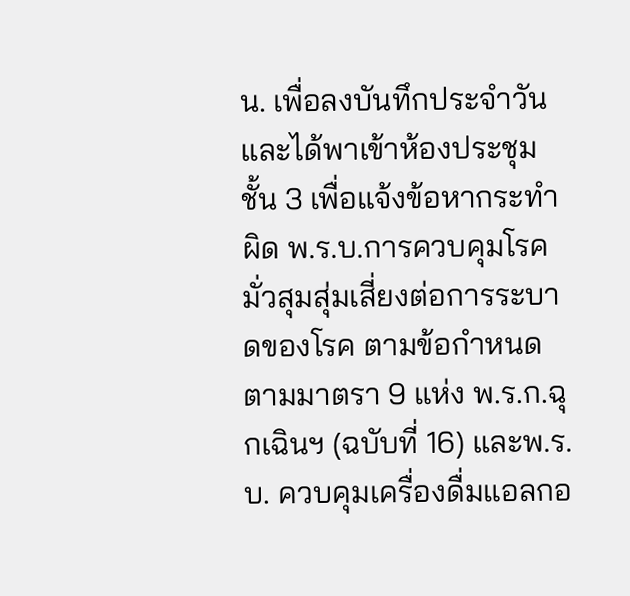น. เพื่อลงบันทึกประจำวัน และได้พาเข้าห้องประชุมชั้น 3 เพื่อแจ้งข้อหากระทำผิด พ.ร.บ.การควบคุมโรค มั่วสุมสุ่มเสี่ยงต่อการระบาดของโรค ตามข้อกำหนดตามมาตรา 9 แห่ง พ.ร.ก.ฉุกเฉินฯ (ฉบับที่ 16) และพ.ร.บ. ควบคุมเครื่องดื่มแอลกอ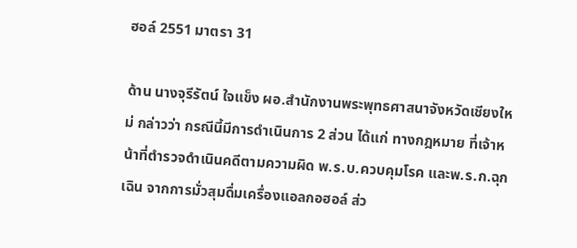ฮอล์ 2551 มาตรา 31

ด้าน นางจุรีรัตน์ ใจแข็ง ผอ.สำนักงานพระพุทธศาสนาจังหวัดเชียงใหม่ กล่าวว่า กรณีนี้มีการดำเนินการ 2 ส่วน ได้แก่ ทางกฎหมาย ที่เจ้าหน้าที่ตำรวจดำเนินคดีตามความผิด พ.ร.บ.ควบคุมโรค และพ.ร.ก.ฉุกเฉิน จากการมั่วสุมดื่มเครื่องแอลกอฮอล์ ส่ว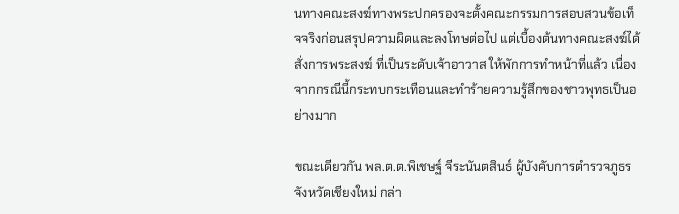นทางคณะสงฆ์ทางพระปกครองจะตั้งคณะกรรมการสอบสวนข้อเท็จจริงก่อนสรุปความผิดและลงโทษต่อไป แต่เบื้องต้นทางคณะสงฆ์ได้สั่งการพระสงฆ์ ที่เป็นระดับเจ้าอาวาส ให้พักการทำหน้าที่แล้ว เนื่องจากกรณีนี้กระทบกระเทือนและทำร้ายความรู้สึกของชาวพุทธเป็นอย่างมาก

ขณะเดียวกัน พล.ต.ต.พิเชษฐ์ จีระนันตสินธ์ ผู้บังคับการตำรวจภูธรจังหวัดเชียงใหม่ กล่า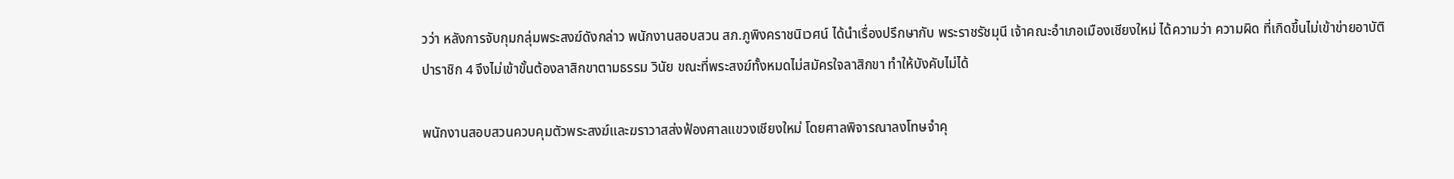วว่า หลังการจับกุมกลุ่มพระสงฆ์ดังกล่าว พนักงานสอบสวน สภ.ภูพิงคราชนิเวศน์ ได้นำเรื่องปรึกษากับ พระราชรัชมุนี เจ้าคณะอำเภอเมืองเชียงใหม่ ได้ความว่า ความผิด ที่เกิดขึ้นไม่เข้าข่ายอาบัติปาราชิก 4 จึงไม่เข้าขั้นต้องลาสิกขาตามธรรม วินัย ขณะที่พระสงฆ์ทั้งหมดไม่สมัครใจลาสิกขา ทำให้บังคับไม่ได้

พนักงานสอบสวนควบคุมตัวพระสงฆ์และฆราวาสส่งฟ้องศาลแขวงเชียงใหม่ โดยศาลพิจารณาลงโทษจำคุ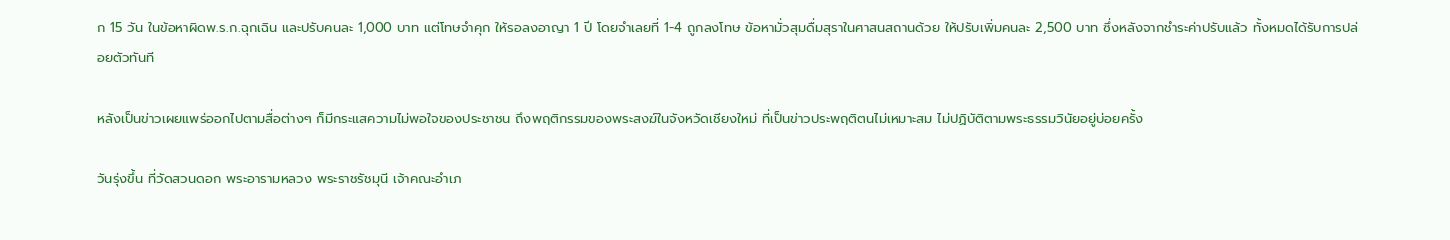ก 15 วัน ในข้อหาผิดพ.ร.ก.ฉุกเฉิน และปรับคนละ 1,000 บาท แต่โทษจำคุก ให้รอลงอาญา 1 ปี โดยจำเลยที่ 1-4 ถูกลงโทษ ข้อหามั่วสุมดื่มสุราในศาสนสถานด้วย ให้ปรับเพิ่มคนละ 2,500 บาท ซึ่งหลังจากชำระค่าปรับแล้ว ทั้งหมดได้รับการปล่อยตัวทันที

หลังเป็นข่าวเผยแพร่ออกไปตามสื่อต่างๆ ก็มีกระแสความไม่พอใจของประชาชน ถึงพฤติกรรมของพระสงฆ์ในจังหวัดเชียงใหม่ ที่เป็นข่าวประพฤติตนไม่เหมาะสม ไม่ปฏิบัติตามพระธรรมวินัยอยู่บ่อยครั้ง

วันรุ่งขึ้น ที่วัดสวนดอก พระอารามหลวง พระราชรัชมุนี เจ้าคณะอำเภ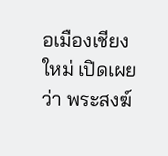อเมืองเชียงใหม่ เปิดเผยว่า พระสงฆ์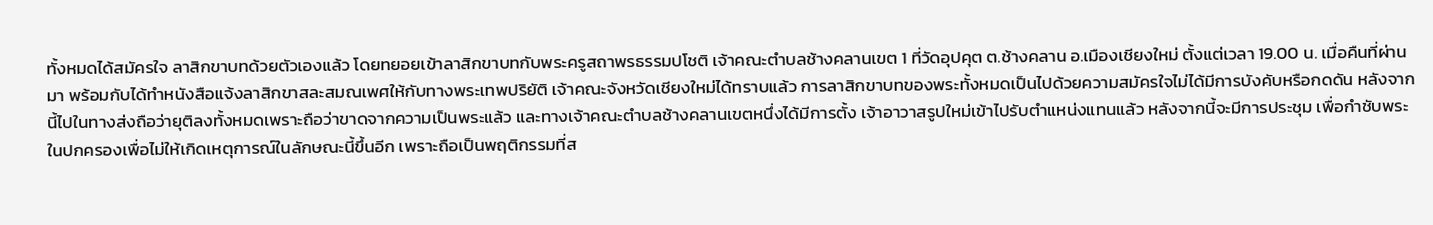ทั้งหมดได้สมัครใจ ลาสิกขาบทด้วยตัวเองแล้ว โดยทยอยเข้าลาสิกขาบทกับพระครูสถาพรธรรมปโชติ เจ้าคณะตำบลช้างคลานเขต 1 ที่วัดอุปคุต ต.ช้างคลาน อ.เมืองเชียงใหม่ ตั้งแต่เวลา 19.00 น. เมื่อคืนที่ผ่านมา พร้อมกับได้ทำหนังสือแจ้งลาสิกขาสละสมณเพศให้กับทางพระเทพปริยัติ เจ้าคณะจังหวัดเชียงใหม่ได้ทราบแล้ว การลาสิกขาบทของพระทั้งหมดเป็นไปด้วยความสมัครใจไม่ได้มีการบังคับหรือกดดัน หลังจากนี้ไปในทางส่งถือว่ายุติลงทั้งหมดเพราะถือว่าขาดจากความเป็นพระแล้ว และทางเจ้าคณะตำบลช้างคลานเขตหนึ่งได้มีการตั้ง เจ้าอาวาสรูปใหม่เข้าไปรับตำแหน่งแทนแล้ว หลังจากนี้จะมีการประชุม เพื่อกำชับพระในปกครองเพื่อไม่ให้เกิดเหตุการณ์ในลักษณะนี้ขึ้นอีก เพราะถือเป็นพฤติกรรมที่ส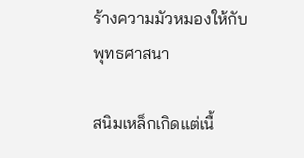ร้างความมัวหมองให้กับพุทธศาสนา

สนิมเหล็กเกิดแต่เนื้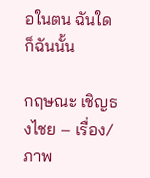อในตน ฉันใดก็ฉันนั้น

กฤษณะ เชิญธงไชย – เรื่อง/ภาพ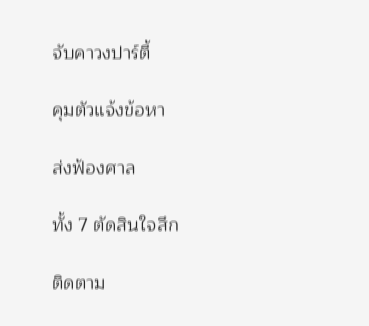จับคาวงปาร์ตี้

คุมตัวแจ้งข้อหา

ส่งฟ้องศาล

ทั้ง 7 ตัดสินใจสึก

ติดตาม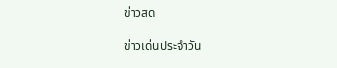ข่าวสด

ข่าวเด่นประจำวัน